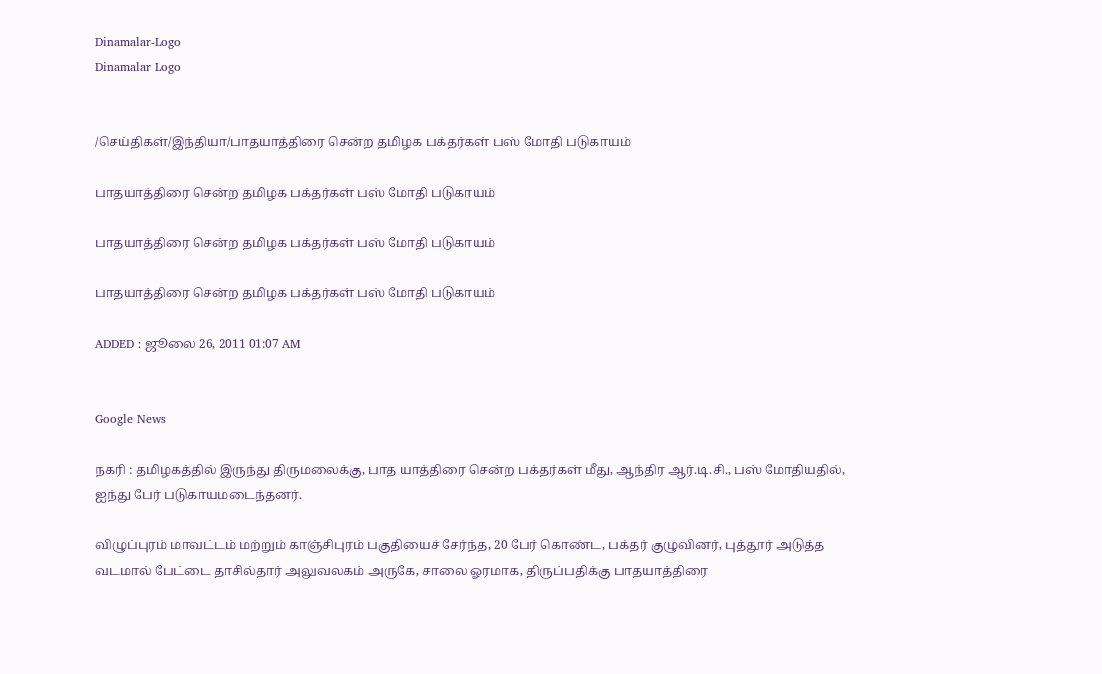Dinamalar-Logo
Dinamalar Logo


/செய்திகள்/இந்தியா/பாதயாத்திரை சென்ற தமிழக பக்தர்கள் பஸ் மோதி படுகாயம்

பாதயாத்திரை சென்ற தமிழக பக்தர்கள் பஸ் மோதி படுகாயம்

பாதயாத்திரை சென்ற தமிழக பக்தர்கள் பஸ் மோதி படுகாயம்

பாதயாத்திரை சென்ற தமிழக பக்தர்கள் பஸ் மோதி படுகாயம்

ADDED : ஜூலை 26, 2011 01:07 AM


Google News

நகரி : தமிழகத்தில் இருந்து திருமலைக்கு, பாத யாத்திரை சென்ற பக்தர்கள் மீது, ஆந்திர ஆர்.டி.சி., பஸ் மோதியதில், ஐந்து பேர் படுகாயமடைந்தனர்.

விழுப்புரம் மாவட்டம் மற்றும் காஞ்சிபுரம் பகுதியைச் சேர்ந்த, 20 பேர் கொண்ட, பக்தர் குழுவினர், புத்தூர் அடுத்த வடமால் பேட்டை தாசில்தார் அலுவலகம் அருகே, சாலை ஓரமாக, திருப்பதிக்கு பாதயாத்திரை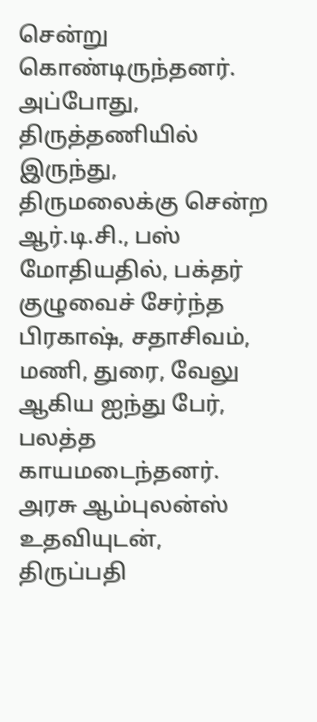சென்று கொண்டிருந்தனர். அப்போது, திருத்தணியில் இருந்து, திருமலைக்கு சென்ற ஆர்.டி.சி., பஸ் மோதியதில், பக்தர் குழுவைச் சேர்ந்த பிரகாஷ், சதாசிவம், மணி, துரை, வேலு ஆகிய ஐந்து பேர், பலத்த காயமடைந்தனர். அரசு ஆம்புலன்ஸ் உதவியுடன், திருப்பதி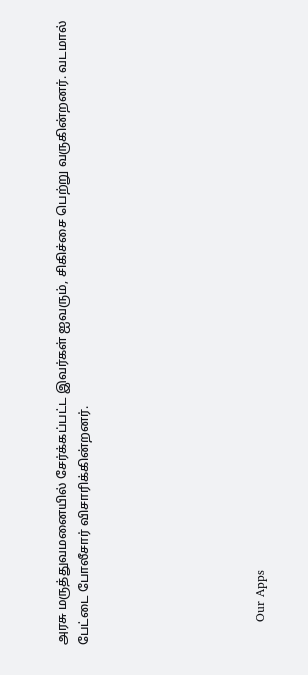அரசு மருத்துவமனையில் சேர்க்கப்பட்ட இவர்கள் ஐவரும், சிகிச்சை பெற்று வருகின்றனர். வடமால் பேட்டை போலீசார் விசாரிக்கின்றனர்.







      Our Apps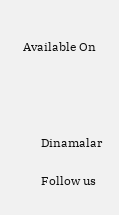Available On




      Dinamalar

      Follow us